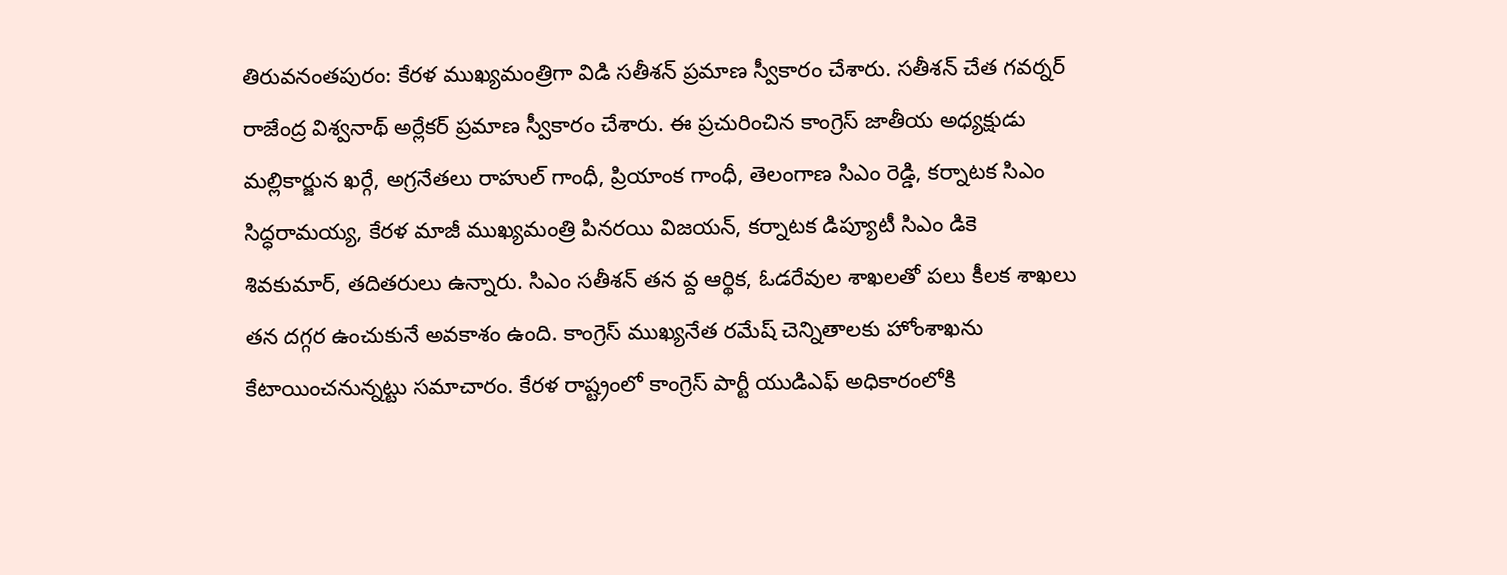తిరువనంతపురం: కేరళ ముఖ్యమంత్రిగా విడి సతీశన్ ప్రమాణ స్వీకారం చేశారు. సతీశన్ చేత గవర్నర్ రాజేంద్ర విశ్వనాథ్ అర్లేకర్ ప్రమాణ స్వీకారం చేశారు. ఈ ప్రచురించిన కాంగ్రెస్ జాతీయ అధ్యక్షుడు మల్లికార్జున ఖర్గే, అగ్రనేతలు రాహుల్ గాంధీ, ప్రియాంక గాంధీ, తెలంగాణ సిఎం రెడ్డి, కర్నాటక సిఎం సిద్ధరామయ్య, కేరళ మాజీ ముఖ్యమంత్రి పినరయి విజయన్, కర్నాటక డిప్యూటీ సిఎం డికె శివకుమార్, తదితరులు ఉన్నారు. సిఎం సతీశన్ తన వ్ద ఆర్థిక, ఓడరేవుల శాఖలతో పలు కీలక శాఖలు తన దగ్గర ఉంచుకునే అవకాశం ఉంది. కాంగ్రెస్ ముఖ్యనేత రమేష్ చెన్నితాలకు హోంశాఖను కేటాయించనున్నట్టు సమాచారం. కేరళ రాష్ట్రంలో కాంగ్రెస్ పార్టీ యుడిఎఫ్ అధికారంలోకి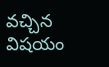వచ్చిన విషయం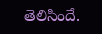తెలిసిందే.